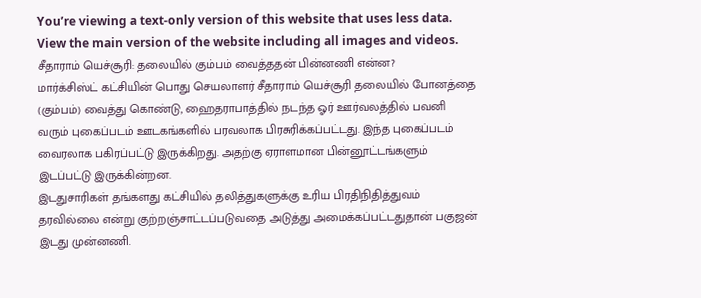You’re viewing a text-only version of this website that uses less data. View the main version of the website including all images and videos.
சீதாராம் யெச்சூரி: தலையில் கும்பம் வைத்ததன் பின்னணி என்ன?
மார்க்சிஸ்ட் கட்சியின் பொது செயலாளர் சீதாராம் யெச்சூரி தலையில் போனத்தை (கும்பம்) வைத்து கொண்டு, ஹைதராபாத்தில் நடந்த ஓர் ஊர்வலத்தில் பவனி வரும் புகைப்படம் ஊடகங்களில் பரவலாக பிரசுரிக்கப்பட்டது. இந்த புகைப்படம் வைரலாக பகிரப்பட்டு இருக்கிறது. அதற்கு ஏராளமான பின்னூட்டங்களும் இடப்பட்டு இருக்கின்றன.
இடதுசாரிகள் தங்களது கட்சியில் தலித்துகளுக்கு உரிய பிரதிநிதித்துவம் தரவில்லை என்று குற்றஞ்சாட்டப்படுவதை அடுத்து அமைக்கப்பட்டதுதான் பகுஜன் இடது முன்னணி.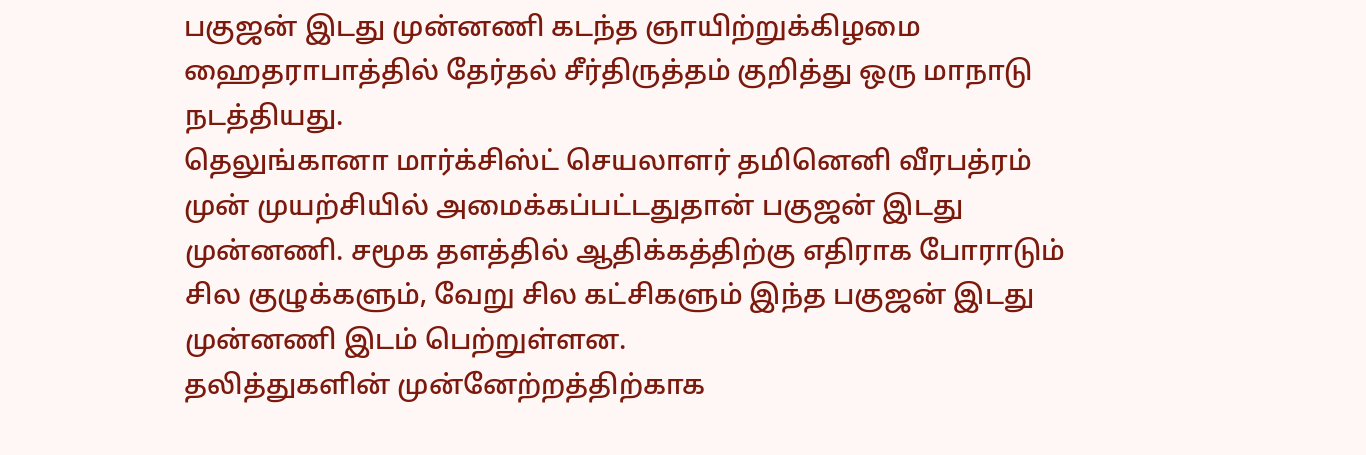பகுஜன் இடது முன்னணி கடந்த ஞாயிற்றுக்கிழமை ஹைதராபாத்தில் தேர்தல் சீர்திருத்தம் குறித்து ஒரு மாநாடு நடத்தியது.
தெலுங்கானா மார்க்சிஸ்ட் செயலாளர் தமினெனி வீரபத்ரம் முன் முயற்சியில் அமைக்கப்பட்டதுதான் பகுஜன் இடது முன்னணி. சமூக தளத்தில் ஆதிக்கத்திற்கு எதிராக போராடும் சில குழுக்களும், வேறு சில கட்சிகளும் இந்த பகுஜன் இடது முன்னணி இடம் பெற்றுள்ளன.
தலித்துகளின் முன்னேற்றத்திற்காக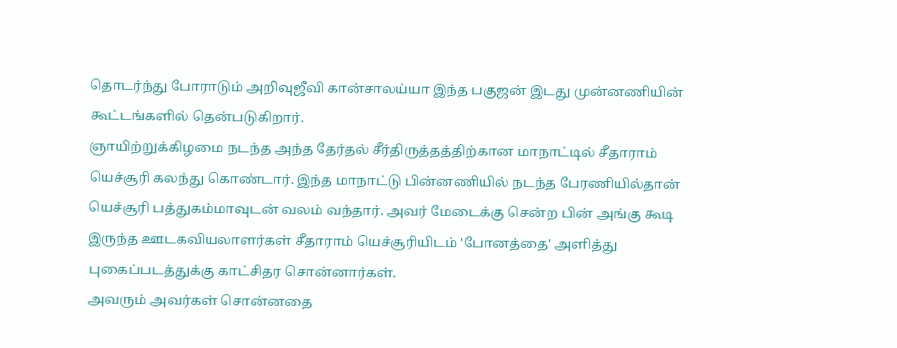தொடர்ந்து போராடும் அறிவுஜீவி கான்சாலய்யா இந்த பகுஜன் இடது முன்னணியின் கூட்டங்களில் தென்படுகிறார்.
ஞாயிற்றுக்கிழமை நடந்த அந்த தேர்தல் சீர்திருத்தத்திற்கான மாநாட்டில் சீதாராம் யெச்சூரி கலந்து கொண்டார். இந்த மாநாட்டு பின்னணியில் நடந்த பேரணியில்தான் யெச்சூரி பத்துகம்மாவுடன் வலம் வந்தார். அவர் மேடைக்கு சென்ற பின் அங்கு கூடி இருந்த ஊடகவியலாளர்கள் சீதாராம் யெச்சூரியிடம் 'போனத்தை' அளித்து புகைப்படத்துக்கு காட்சிதர சொன்னார்கள்.
அவரும் அவர்கள் சொன்னதை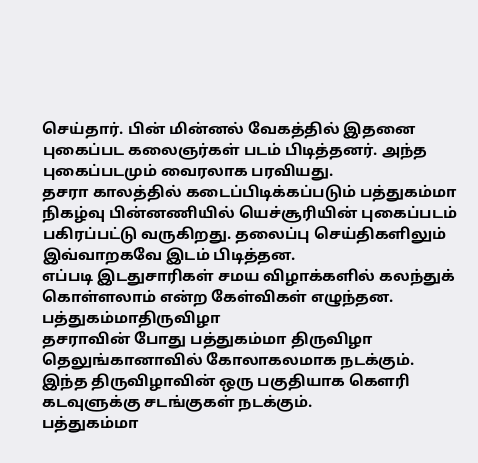செய்தார். பின் மின்னல் வேகத்தில் இதனை புகைப்பட கலைஞர்கள் படம் பிடித்தனர். அந்த புகைப்படமும் வைரலாக பரவியது.
தசரா காலத்தில் கடைப்பிடிக்கப்படும் பத்துகம்மா நிகழ்வு பின்னணியில் யெச்சூரியின் புகைப்படம் பகிரப்பட்டு வருகிறது. தலைப்பு செய்திகளிலும் இவ்வாறகவே இடம் பிடித்தன.
எப்படி இடதுசாரிகள் சமய விழாக்களில் கலந்துக் கொள்ளலாம் என்ற கேள்விகள் எழுந்தன.
பத்துகம்மாதிருவிழா
தசராவின் போது பத்துகம்மா திருவிழா தெலுங்கானாவில் கோலாகலமாக நடக்கும். இந்த திருவிழாவின் ஒரு பகுதியாக கெளரி கடவுளுக்கு சடங்குகள் நடக்கும்.
பத்துகம்மா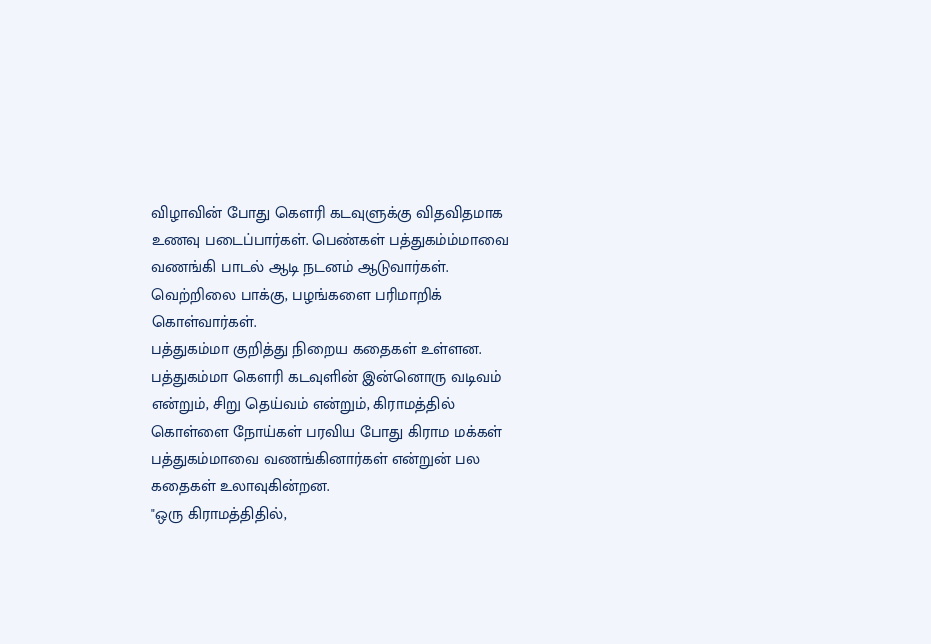விழாவின் போது கெளரி கடவுளுக்கு விதவிதமாக உணவு படைப்பார்கள். பெண்கள் பத்துகம்ம்மாவை வணங்கி பாடல் ஆடி நடனம் ஆடுவார்கள். வெற்றிலை பாக்கு, பழங்களை பரிமாறிக் கொள்வார்கள்.
பத்துகம்மா குறித்து நிறைய கதைகள் உள்ளன. பத்துகம்மா கெளரி கடவுளின் இன்னொரு வடிவம் என்றும், சிறு தெய்வம் என்றும், கிராமத்தில் கொள்ளை நோய்கள் பரவிய போது கிராம மக்கள் பத்துகம்மாவை வணங்கினார்கள் என்றுன் பல கதைகள் உலாவுகின்றன.
"ஒரு கிராமத்திதில்,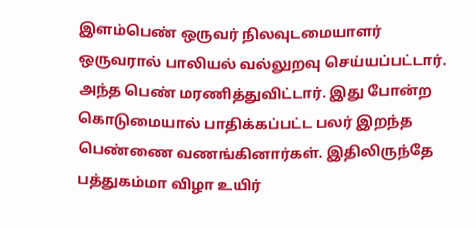இளம்பெண் ஒருவர் நிலவுடமையாளர் ஒருவரால் பாலியல் வல்லுறவு செய்யப்பட்டார். அந்த பெண் மரணித்துவிட்டார். இது போன்ற கொடுமையால் பாதிக்கப்பட்ட பலர் இறந்த பெண்ணை வணங்கினார்கள். இதிலிருந்தே பத்துகம்மா விழா உயிர்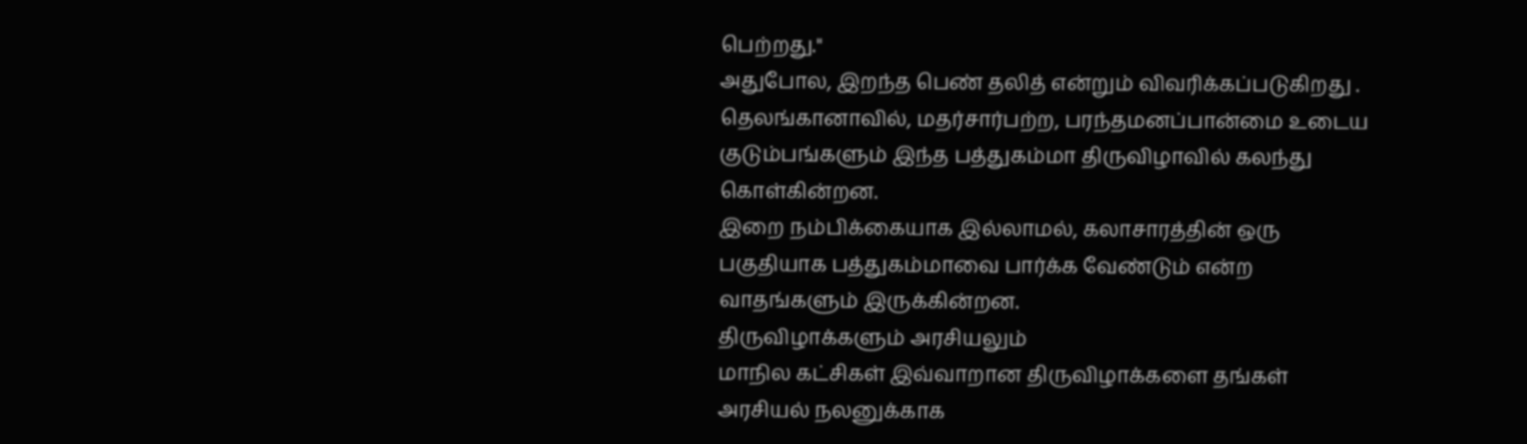பெற்றது."
அதுபோல, இறந்த பெண் தலித் என்றும் விவரிக்கப்படுகிறது .
தெலங்கானாவில், மதர்சார்பற்ற, பரந்தமனப்பான்மை உடைய குடும்பங்களும் இந்த பத்துகம்மா திருவிழாவில் கலந்து கொள்கின்றன.
இறை நம்பிக்கையாக இல்லாமல், கலாசாரத்தின் ஒரு பகுதியாக பத்துகம்மாவை பார்க்க வேண்டும் என்ற வாதங்களும் இருக்கின்றன.
திருவிழாக்களும் அரசியலும்
மாநில கட்சிகள் இவ்வாறான திருவிழாக்களை தங்கள் அரசியல் நலனுக்காக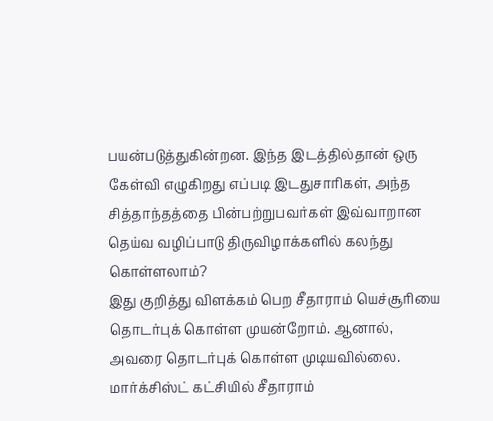பயன்படுத்துகின்றன. இந்த இடத்தில்தான் ஒரு கேள்வி எழுகிறது எப்படி இடதுசாரிகள், அந்த சித்தாந்தத்தை பின்பற்றுபவர்கள் இவ்வாறான தெய்வ வழிப்பாடு திருவிழாக்களில் கலந்து கொள்ளலாம்?
இது குறித்து விளக்கம் பெற சீதாராம் யெச்சூரியை தொடர்புக் கொள்ள முயன்றோம். ஆனால், அவரை தொடர்புக் கொள்ள முடியவில்லை.
மார்க்சிஸ்ட் கட்சியில் சீதாராம்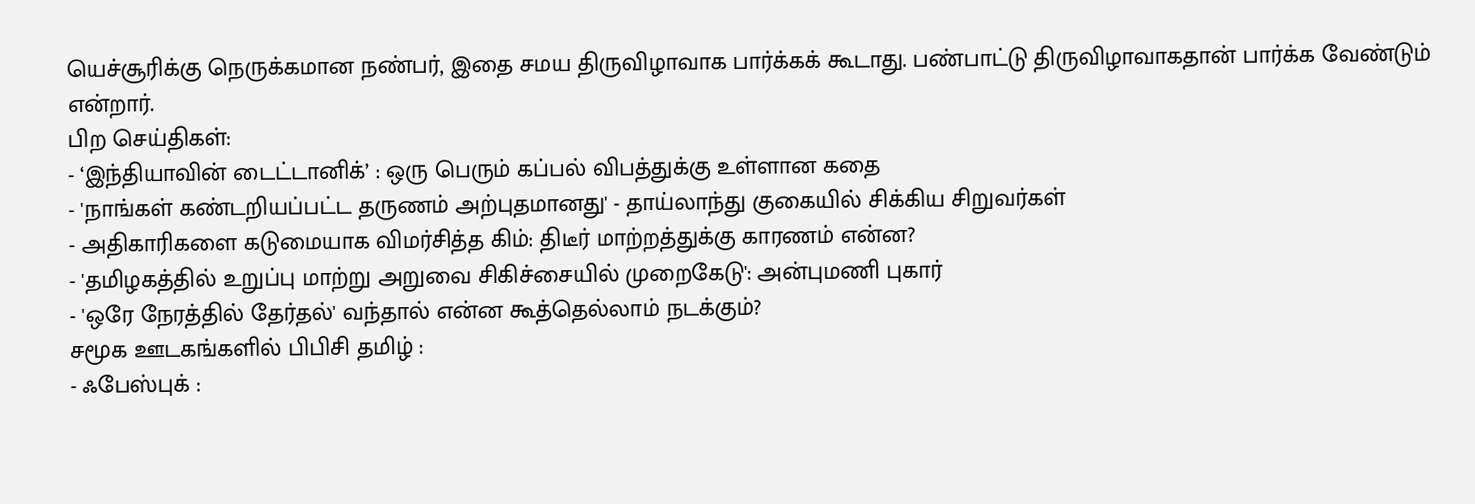யெச்சூரிக்கு நெருக்கமான நண்பர், இதை சமய திருவிழாவாக பார்க்கக் கூடாது. பண்பாட்டு திருவிழாவாகதான் பார்க்க வேண்டும் என்றார்.
பிற செய்திகள்:
- ‘இந்தியாவின் டைட்டானிக்’ : ஒரு பெரும் கப்பல் விபத்துக்கு உள்ளான கதை
- 'நாங்கள் கண்டறியப்பட்ட தருணம் அற்புதமானது' - தாய்லாந்து குகையில் சிக்கிய சிறுவர்கள்
- அதிகாரிகளை கடுமையாக விமர்சித்த கிம்: திடீர் மாற்றத்துக்கு காரணம் என்ன?
- 'தமிழகத்தில் உறுப்பு மாற்று அறுவை சிகிச்சையில் முறைகேடு': அன்புமணி புகார்
- 'ஒரே நேரத்தில் தேர்தல்' வந்தால் என்ன கூத்தெல்லாம் நடக்கும்?
சமூக ஊடகங்களில் பிபிசி தமிழ் :
- ஃபேஸ்புக் :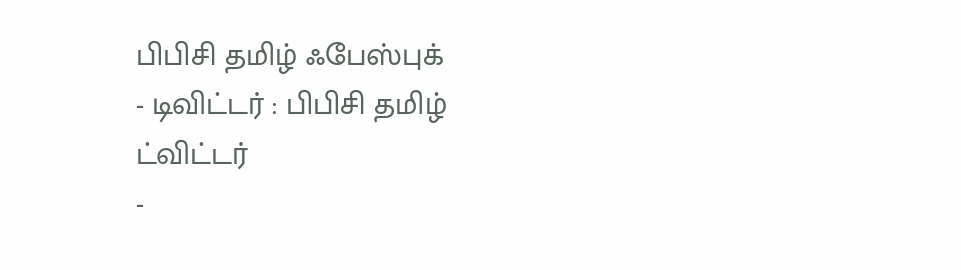பிபிசி தமிழ் ஃபேஸ்புக்
- டிவிட்டர் : பிபிசி தமிழ் ட்விட்டர்
-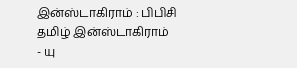இன்ஸ்டாகிராம் : பிபிசி தமிழ் இன்ஸ்டாகிராம்
- யு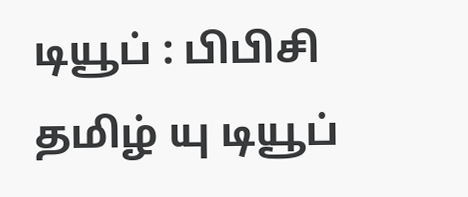டியூப் : பிபிசி தமிழ் யு டியூப்